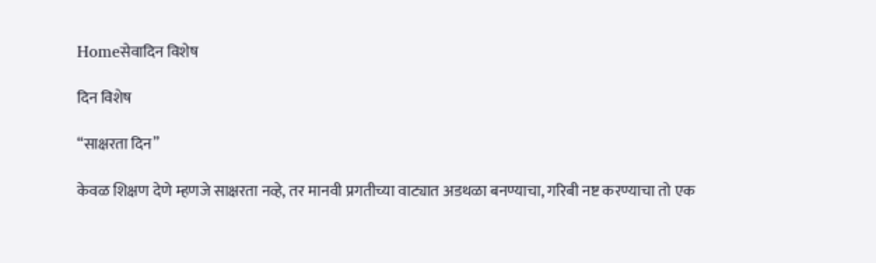Homeसेवादिन विशेष

दिन विशेष

“साक्षरता दिन”

केवळ शिक्षण देणे म्हणजे साक्षरता नव्हे, तर मानवी प्रगतीच्या वाट्यात अडथळा बनण्याचा, गरिबी नष्ट करण्याचा तो एक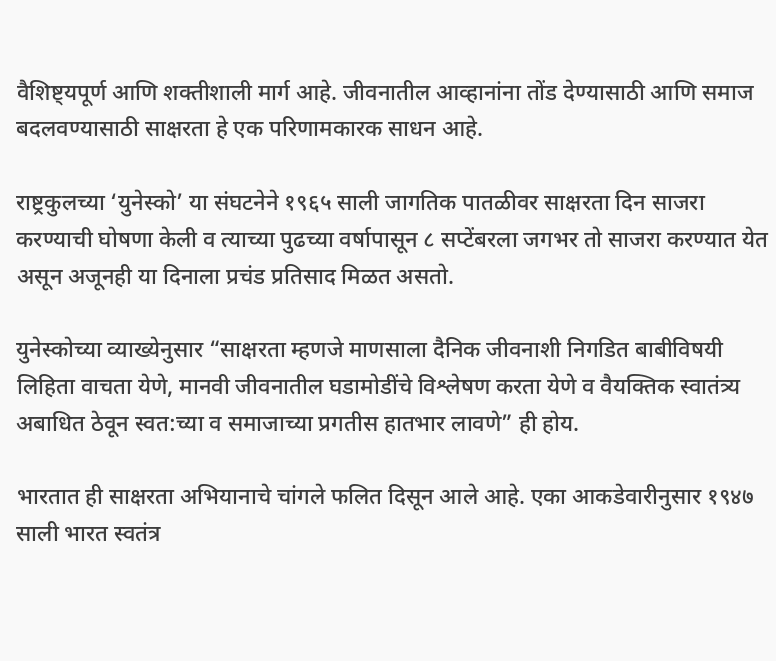वैशिष्ट्यपूर्ण आणि शक्तीशाली मार्ग आहे. जीवनातील आव्हानांना तोंड देण्यासाठी आणि समाज बदलवण्यासाठी साक्षरता हे एक परिणामकारक साधन आहे.

राष्ट्रकुलच्या ‘युनेस्को’ या संघटनेने १९६५ साली जागतिक पातळीवर साक्षरता दिन साजरा करण्याची घोषणा केली व त्याच्या पुढच्या वर्षापासून ८ सप्टेंबरला जगभर तो साजरा करण्यात येत असून अजूनही या दिनाला प्रचंड प्रतिसाद मिळत असतो.

युनेस्कोच्या व्याख्येनुसार “साक्षरता म्हणजे माणसाला दैनिक जीवनाशी निगडित बाबीविषयी लिहिता वाचता येणे, मानवी जीवनातील घडामोडींचे विश्लेषण करता येणे व वैयक्तिक स्वातंत्र्य अबाधित ठेवून स्वत:च्या व समाजाच्या प्रगतीस हातभार लावणे” ही होय.

भारतात ही साक्षरता अभियानाचे चांगले फलित दिसून आले आहे. एका आकडेवारीनुसार १९४७ साली भारत स्वतंत्र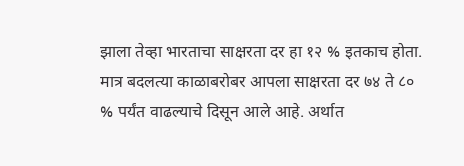झाला तेव्हा भारताचा साक्षरता दर हा १२ % इतकाच होता. मात्र बदलत्या काळाबरोबर आपला साक्षरता दर ७४ ते ८० % पर्यंत वाढल्याचे दिसून आले आहे. अर्थात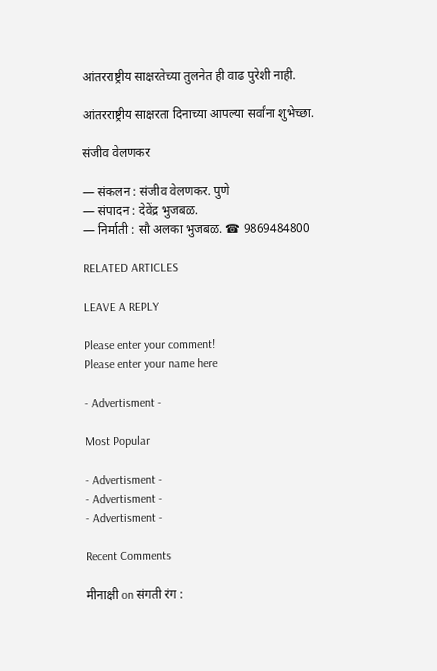आंतरराष्ट्रीय साक्षरतेच्या तुलनेत ही वाढ पुरेशी नाही.

आंतरराष्ट्रीय साक्षरता दिनाच्या आपल्या सर्वांना शुभेच्छा.

संजीव वेलणकर

— संकलन : संजीव वेलणकर. पुणे
— संपादन : देवेंद्र भुजबळ.
— निर्माती : सौ अलका भुजबळ. ☎ 9869484800

RELATED ARTICLES

LEAVE A REPLY

Please enter your comment!
Please enter your name here

- Advertisment -

Most Popular

- Advertisment -
- Advertisment -
- Advertisment -

Recent Comments

मीनाक्षी on संगती रंग :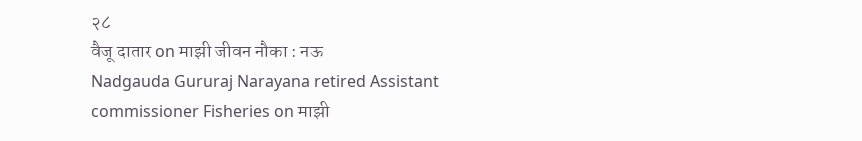२८
वैजू दातार on माझी जीवन नौका : नऊ
Nadgauda Gururaj Narayana retired Assistant commissioner Fisheries on माझी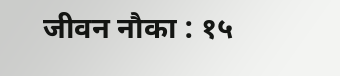जीवन नौका : १५